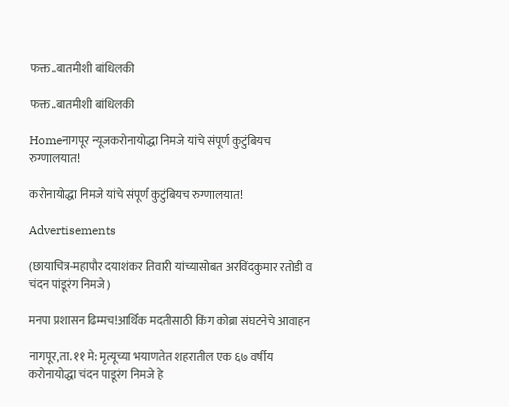फक्त..बातमीशी बांधिलकी

फक्त..बातमीशी बांधिलकी

Homeनागपूर न्यूजकरोनायोद्धा निमजे यांचे संपूर्ण कुटुंबियच रुग्णालयात!

करोनायोद्धा निमजे यांचे संपूर्ण कुटुंबियच रुग्णालयात!

Advertisements

(छायाचित्र-महापौर दयाशंकर तिवारी यांच्यासोबत अरविंदकुमार रतोडी व चंदन पांडूरंग निमजे)

मनपा प्रशासन ढिम्मच!आर्थिक मदतीसाठी किंग कोब्रा संघटनेचे आवाहन

नागपूर,ता. ११ मे: मृत्यूच्या भयाणतेत शहरातील एक ६७ वर्षीय करोनायोद्धा चंदन पाडूरंग निमजे हे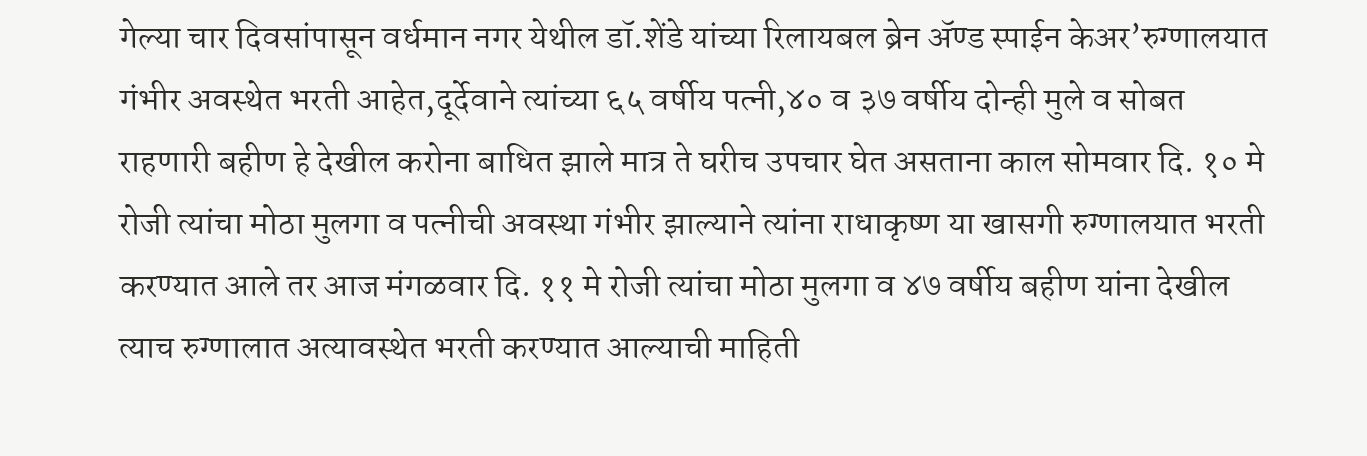गेल्या चार दिवसांपासून वर्धमान नगर येथील डॉ.शेंडे यांच्या रिलायबल ब्रेन ॲण्ड स्पाईन केअर’रुग्णालयात गंभीर अवस्थेत भरती आहेत,दूर्देवाने त्यांच्या ६५ वर्षीय पत्नी,४० व ३७ वर्षीय दोन्ही मुले व सोबत राहणारी बहीण हे देखील करोना बाधित झाले मात्र ते घरीच उपचार घेत असताना काल सोमवार दि. १० मे रोजी त्यांचा मोठा मुलगा व पत्नीची अवस्था गंभीर झाल्याने त्यांना राधाकृष्ण या खासगी रुग्णालयात भरती करण्यात आले तर आज मंगळवार दि. ११ मे रोजी त्यांचा मोठा मुलगा व ४७ वर्षीय बहीण यांना देखील त्याच रुग्णालात अत्यावस्थेत भरती करण्यात आल्याची माहिती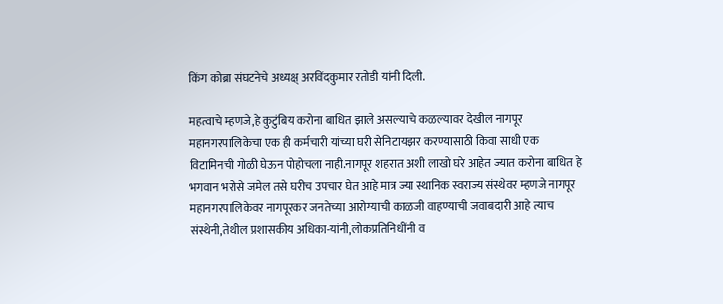किंग कोब्रा संघटनेचे अध्यक्ष् अरविंदकुमार रतोडी यांनी दिली.

महत्वाचे म्हणजे,हे कुटुंबिय करोना बाधित झाले असल्याचे कळल्यावर देखील नागपूर महानगरपालिकेचा एक ही कर्मचारी यांच्या घरी सेनिटायझर करण्यासाठी किवा साधी एक विटामिनची गोळी घेऊन पोहोचला नाही.नागपूर शहरात अशी लाखो घरे आहेत ज्यात करोना बाधित हे भगवान भरोसे जमेल तसे घरीच उपचार घेत आहे मात्र ज्या स्थानिक स्वराज्य संस्थेवर म्हणजे नागपूर महानगरपालिकेवर नागपूरकर जनतेच्या आरोग्याची काळजी वाहण्याची जवाबदारी आहे त्याच संस्थेनी,तेथील प्रशासकीय अधिका-यांनी,लोकप्रतिनिधींनी व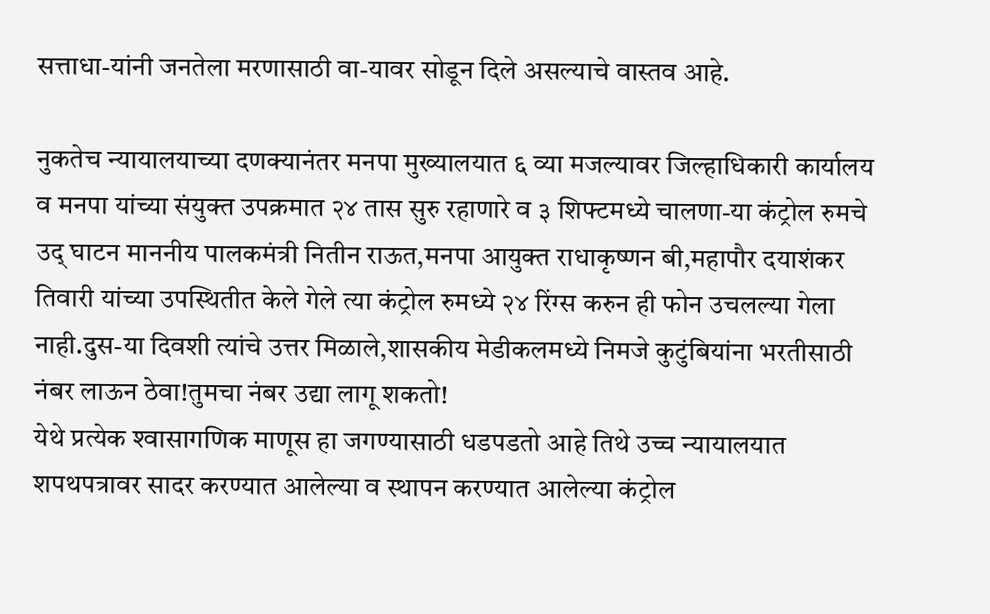सत्ताधा-यांनी जनतेला मरणासाठी वा-यावर सोडून दिले असल्याचे वास्तव आहे.

नुकतेच न्यायालयाच्या दणक्यानंतर मनपा मुख्यालयात ६ व्या मजल्यावर जिल्हाधिकारी कार्यालय व मनपा यांच्या संयुक्त उपक्रमात २४ तास सुरु रहाणारे व ३ शिफ्टमध्ये चालणा-या कंट्रोल रुमचे उद् घाटन माननीय पालकमंत्री नितीन राऊत,मनपा आयुक्त राधाकृष्णन बी,महापौर दयाशंकर तिवारी यांच्या उपस्थितीत केले गेले त्या कंट्रोल रुमध्ये २४ रिंग्स करुन ही फोन उचलल्या गेला नाही.दुस-या दिवशी त्यांचे उत्तर मिळाले,शासकीय मेडीकलमध्ये निमजे कुटुंबियांना भरतीसाठी नंबर लाऊन ठेवा!तुमचा नंबर उद्या लागू शकतो!
येथे प्रत्येक श्‍वासागणिक माणूस हा जगण्यासाठी धडपडतो आहे तिथे उच्च न्यायालयात शपथपत्रावर सादर करण्यात आलेल्या व स्थापन करण्यात आलेल्या कंट्रोल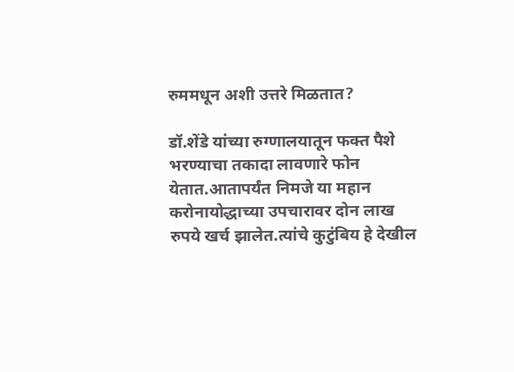रुममधून अशी उत्तरे मिळतात?

डॉ.शेंडे यांच्या रुग्णालयातून फक्त पैशे भरण्याचा तकादा लावणारे फोन येतात.आतापर्यंत निमजे या महान करोनायोद्धाच्या उपचारावर दोन लाख रुपये खर्च झालेत.त्यांचे कुटुंबिय हे देखील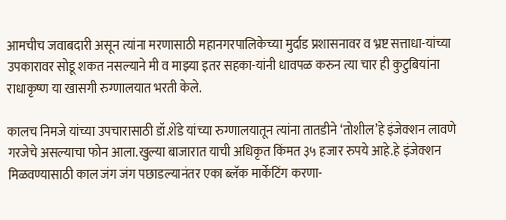आमचीच जवाबदारी असून त्यांना मरणासाठी महानगरपालिकेच्या मुर्दाड प्रशासनावर व भ्रष्ट सत्ताधा-यांच्या उपकारावर सोडू शकत नसल्याने मी व माझ्या इतर सहका-यांनी धावपळ करुन त्या चार ही कुटुबियांना राधाकृष्ण या खासगी रुग्णालयात भरती केले.

कालच निमजे यांच्या उपचारासाठी डॉ.शेंडे यांच्या रुग्णालयातून त्यांना तातडीने ‘तोशील’हे इंजेक्शन लावणे गरजेचे असल्याचा फोन आला.खुल्या बाजारात याची अधिकृत किंमत ३५ हजार रुपये आहे.हे इंजेक्शन मिळवण्यासाठी काल जंग जंग पछाडल्यानंतर एका ब्लॅक मार्केटिंग करणा-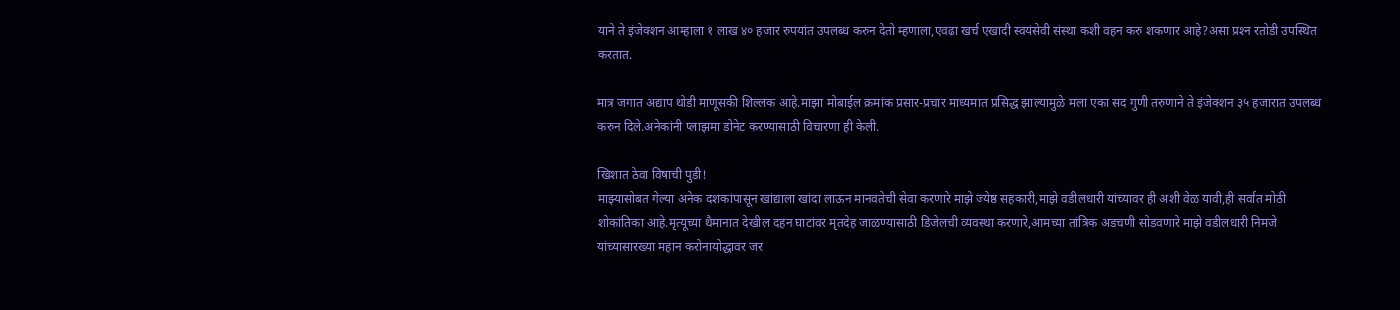याने ते इंजेक्शन आम्हाला १ लाख ४० हजार रुपयांत उपलब्ध करुन देतो म्हणाला,एवढा खर्च एखादी स्वयंसेवी संस्था कशी वहन करु शकणार आहे?असा प्रश्‍न रतोडी उपस्थित करतात.

मात्र जगात अद्याप थोडी माणूसकी शिल्लक आहे.माझा मोबाईल क्रमांक प्रसार-प्रचार माध्यमात प्रसिद्ध झाल्यामुळे मला एका सद गुणी तरुणाने ते इंजेक्शन ३५ हजारात उपलब्ध करुन दिले.अनेकांनी प्लाझमा डोनेट करण्यासाठी विचारणा ही केली.

खिशात ठेवा विषाची पुडी!
माझ्यासोबत गेल्या अनेक दशकांपासून खांद्याला खांदा लाऊन मानवतेची सेवा करणारे माझे ज्येष्ठ सहकारी,माझे वडीलधारी यांच्यावर ही अशी वेळ यावी,ही सर्वात मोठी शोकांतिका आहे.मृत्यूच्या थैमानात देखील दहन घाटांवर मृतदेह जाळण्यासाठी डिजेलची व्यवस्था करणारे,आमच्या तांत्रिक अडचणी सोडवणारे माझे वडीलधारी निमजे यांच्यासारख्या महान करोनायोद्धावर जर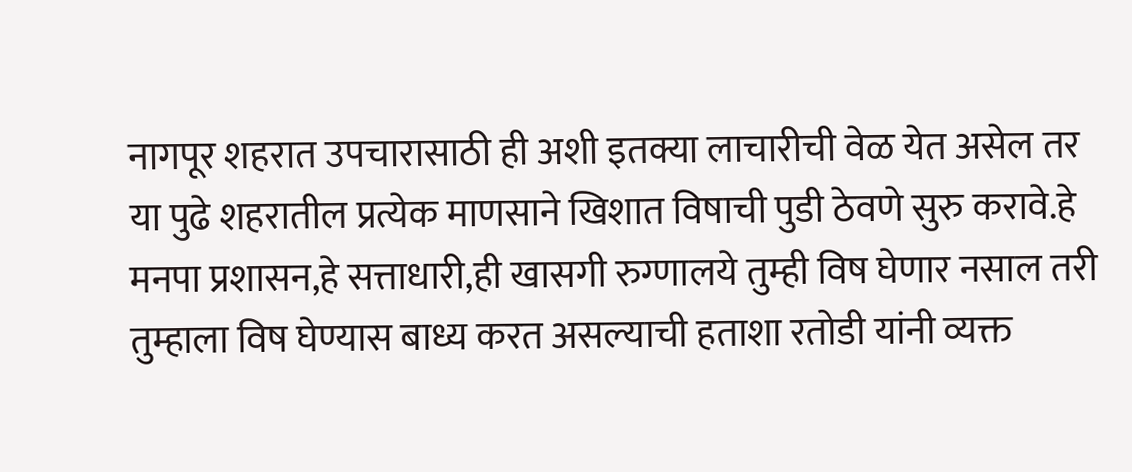नागपूर शहरात उपचारासाठी ही अशी इतक्या लाचारीची वेळ येत असेल तर या पुढे शहरातील प्रत्येक माणसाने खिशात विषाची पुडी ठेवणे सुरु करावे.हे मनपा प्रशासन,हे सत्ताधारी,ही खासगी रुग्णालये तुम्ही विष घेणार नसाल तरी तुम्हाला विष घेण्यास बाध्य करत असल्याची हताशा रतोडी यांनी व्यक्त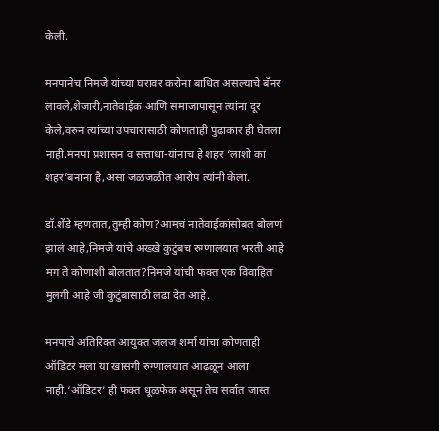केली.

मनपानेच निमजे यांच्या घरावर करोना बाधित असल्याचे बॅनर लावले,शेजारी,नातेवाईक आणि समाजापासून त्यांना दूर केले,वरुन त्यांच्या उपचारासाठी कोणताही पुढाकार ही घेतला नाही.मनपा प्रशासन व सत्ताधा-यांनाच हे शहर ‘लाशो का शहर’बनाना है,असा जळजळीत आरोप त्यांनी केला.

डॉ.शेंडे म्हणतात,तुम्ही कोण?आमचं नातेवाईकांसोबत बोलणं झालं आहे,निमजे यांचे अख्खे कुटुंबच रुग्णालयात भरती आहे मग ते कोणाशी बोलतात?निमजे यांची फक्त एक विवाहित मुलगी आहे जी कुटुंबासाठी लढा देत आहे.

मनपाचे अतिरिक्त आयुक्त जलज शर्मा यांचा कोणताही ऑडिटर मला या खासगी रुग्णालयात आढळून आला नाही.‘ऑडिटर’ ही फक्त धूळफेक असून तेच सर्वात जास्त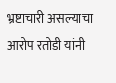भ्रष्टाचारी असल्याचा आरोप रतोडी यांनी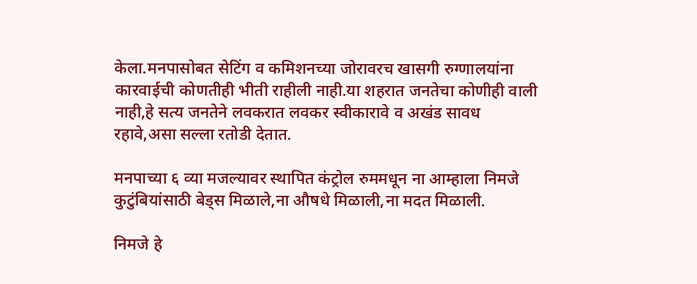केला.मनपासोबत सेटिंग व कमिशनच्या जोरावरच खासगी रुग्णालयांना कारवाईची कोणतीही भीती राहीली नाही.या शहरात जनतेचा कोणीही वाली नाही,हे सत्य जनतेने लवकरात लवकर स्वीकारावे व अखंड सावध रहावे,असा सल्ला रतोडी देतात.

मनपाच्या ६ व्या मजल्यावर स्थापित कंट्रोल रुममधून ना आम्हाला निमजे कुटुंबियांसाठी बेड्स मिळाले,ना औषधे मिळाली,ना मदत मिळाली.

निमजे हे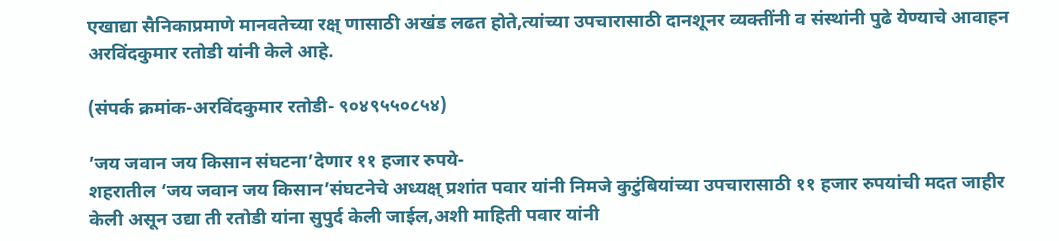एखाद्या सैनिकाप्रमाणे मानवतेच्या रक्ष् णासाठी अखंड लढत होते,त्यांच्या उपचारासाठी दानशूनर व्यक्तींनी व संस्थांनी पुढे येण्याचे आवाहन अरविंदकुमार रतोडी यांनी केले आहे.

(संपर्क क्रमांक-अरविंदकुमार रतोडी- ९०४९५५०८५४)

’जय जवान जय किसान संघटना’देणार ११ हजार रुपये-
शहरातील ‘जय जवान जय किसान’संघटनेचे अध्यक्ष् प्रशांत पवार यांनी निमजे कुटुंबियांच्या उपचारासाठी ११ हजार रुपयांची मदत जाहीर केली असून उद्या ती रतोडी यांना सुपुर्द केली जाईल,अशी माहिती पवार यांनी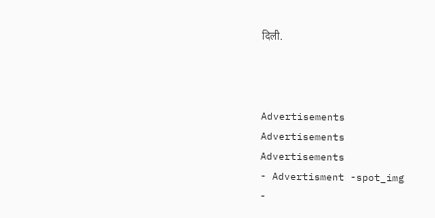दिली.



Advertisements
Advertisements
Advertisements
- Advertisment -spot_img
-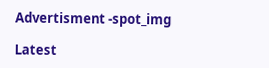Advertisment -spot_img

Latest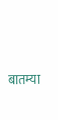बातम्या